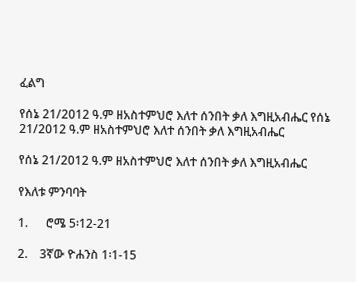ፈልግ

የሰኔ 21/2012 ዓ.ም ዘአስተምህሮ እለተ ሰንበት ቃለ እግዚአብሔር የሰኔ 21/2012 ዓ.ም ዘአስተምህሮ እለተ ሰንበት ቃለ እግዚአብሔር

የሰኔ 21/2012 ዓ.ም ዘአስተምህሮ እለተ ሰንበት ቃለ እግዚአብሔር

የእለቱ ምንባባት

1.      ሮሜ 5፡12-21

2.    3ኛው ዮሐንስ 1፡1-15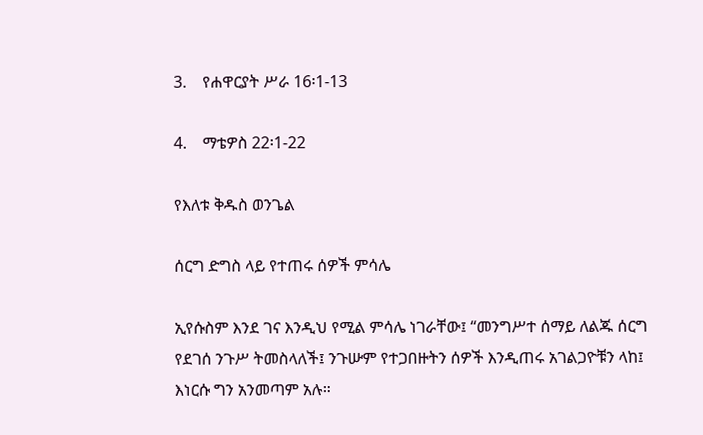3.    የሐዋርያት ሥራ 16፡1-13

4.    ማቴዎስ 22፡1-22

የእለቱ ቅዱስ ወንጌል

ሰርግ ድግስ ላይ የተጠሩ ሰዎች ምሳሌ

ኢየሱስም እንደ ገና እንዲህ የሚል ምሳሌ ነገራቸው፤ “መንግሥተ ሰማይ ለልጁ ሰርግ የደገሰ ንጉሥ ትመስላለች፤ ንጉሡም የተጋበዙትን ሰዎች እንዲጠሩ አገልጋዮቹን ላከ፤ እነርሱ ግን አንመጣም አሉ።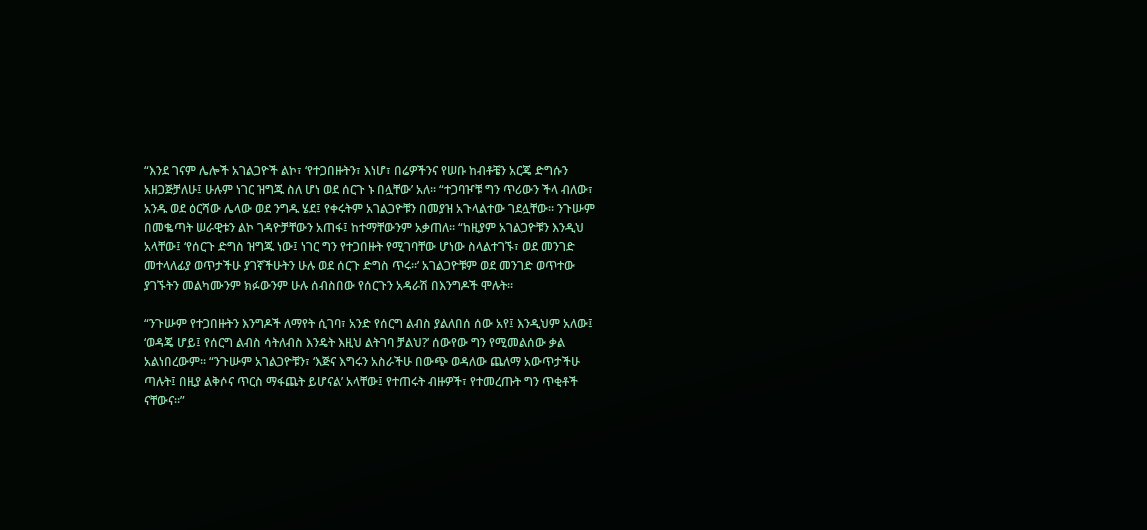“እንደ ገናም ሌሎች አገልጋዮች ልኮ፣ ‘የተጋበዙትን፣ እነሆ፣ በሬዎችንና የሠቡ ከብቶቼን አርጄ ድግሱን አዘጋጅቻለሁ፤ ሁሉም ነገር ዝግጁ ስለ ሆነ ወደ ሰርጉ ኑ በሏቸው’ አለ። “ተጋባዦቹ ግን ጥሪውን ችላ ብለው፣ አንዱ ወደ ዕርሻው ሌላው ወደ ንግዱ ሄደ፤ የቀሩትም አገልጋዮቹን በመያዝ አጉላልተው ገደሏቸው። ንጉሡም በመቈጣት ሠራዊቱን ልኮ ገዳዮቻቸውን አጠፋ፤ ከተማቸውንም አቃጠለ። “ከዚያም አገልጋዮቹን እንዲህ አላቸው፤ ‘የሰርጉ ድግስ ዝግጁ ነው፤ ነገር ግን የተጋበዙት የሚገባቸው ሆነው ስላልተገኙ፣ ወደ መንገድ መተላለፊያ ወጥታችሁ ያገኛችሁትን ሁሉ ወደ ሰርጉ ድግስ ጥሩ።’ አገልጋዮቹም ወደ መንገድ ወጥተው ያገኙትን መልካሙንም ክፉውንም ሁሉ ሰብስበው የሰርጉን አዳራሽ በእንግዶች ሞሉት።

“ንጉሡም የተጋበዙትን እንግዶች ለማየት ሲገባ፣ አንድ የሰርግ ልብስ ያልለበሰ ሰው አየ፤ እንዲህም አለው፤ ‘ወዳጄ ሆይ፤ የሰርግ ልብስ ሳትለብስ እንዴት እዚህ ልትገባ ቻልህ?’ ሰውየው ግን የሚመልሰው ቃል አልነበረውም። “ንጉሡም አገልጋዮቹን፣ ‘እጅና እግሩን አስራችሁ በውጭ ወዳለው ጨለማ አውጥታችሁ ጣሉት፤ በዚያ ልቅሶና ጥርስ ማፋጨት ይሆናል’ አላቸው፤ የተጠሩት ብዙዎች፣ የተመረጡት ግን ጥቂቶች ናቸውና።”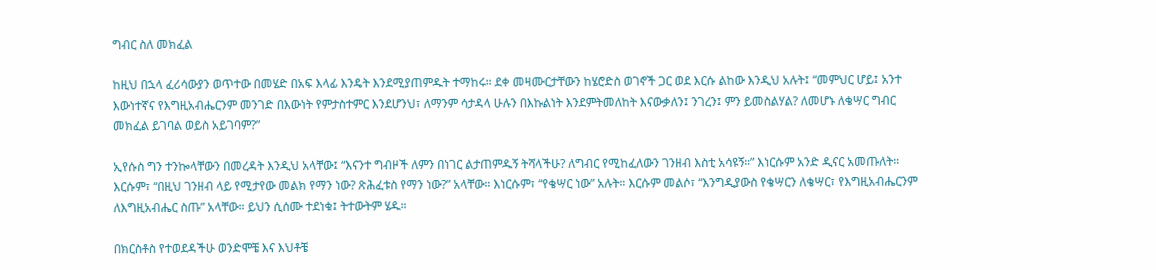ግብር ስለ መክፈል

ከዚህ በኋላ ፈሪሳውያን ወጥተው በመሄድ በአፍ እላፊ እንዴት እንደሚያጠምዱት ተማከሩ። ደቀ መዛሙርታቸውን ከሄሮድስ ወገኖች ጋር ወደ እርሱ ልከው እንዲህ አሉት፤ “መምህር ሆይ፤ አንተ እውነተኛና የእግዚአብሔርንም መንገድ በእውነት የምታስተምር እንደሆንህ፣ ለማንም ሳታዳላ ሁሉን በእኩልነት እንደምትመለከት እናውቃለን፤ ንገረን፤ ምን ይመስልሃል? ለመሆኑ ለቄሣር ግብር መክፈል ይገባል ወይስ አይገባም?”

ኢየሱስ ግን ተንኰላቸውን በመረዳት እንዲህ አላቸው፤ “እናንተ ግብዞች ለምን በነገር ልታጠምዱኝ ትሻላችሁ? ለግብር የሚከፈለውን ገንዘብ እስቲ አሳዩኝ።” እነርሱም አንድ ዲናር አመጡለት። እርሱም፣ “በዚህ ገንዘብ ላይ የሚታየው መልክ የማን ነው? ጽሕፈቱስ የማን ነው?” አላቸው። እነርሱም፣ “የቄሣር ነው” አሉት። እርሱም መልሶ፣ “እንግዲያውስ የቄሣርን ለቄሣር፣ የእግዚአብሔርንም ለእግዚአብሔር ስጡ” አላቸው። ይህን ሲሰሙ ተደነቁ፤ ትተውትም ሄዱ።

በክርስቶስ የተወደዳችሁ ወንድሞቼ እና እህቶቼ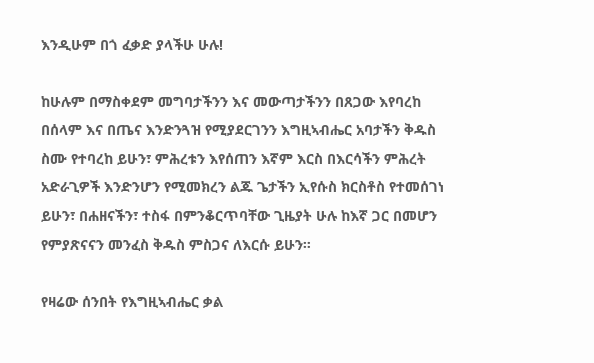እንዲሁም በጎ ፈቃድ ያላችሁ ሁሉ!

ከሁሉም በማስቀደም መግባታችንን እና መውጣታችንን በጸጋው እየባረከ በሰላም እና በጤና እንድንጓዝ የሚያደርገንን እግዚኣብሔር አባታችን ቅዱስ ስሙ የተባረከ ይሁን፣ ምሕረቱን እየሰጠን እኛም እርስ በእርሳችን ምሕረት አድራጊዎች እንድንሆን የሚመክረን ልጁ ጌታችን ኢየሱስ ክርስቶስ የተመሰገነ ይሁን፣ በሐዘናችን፣ ተስፋ በምንቆርጥባቸው ጊዜያት ሁሉ ከእኛ ጋር በመሆን የምያጽናናን መንፈስ ቅዱስ ምስጋና ለእርሱ ይሁን።

የዛሬው ሰንበት የእግዚኣብሔር ቃል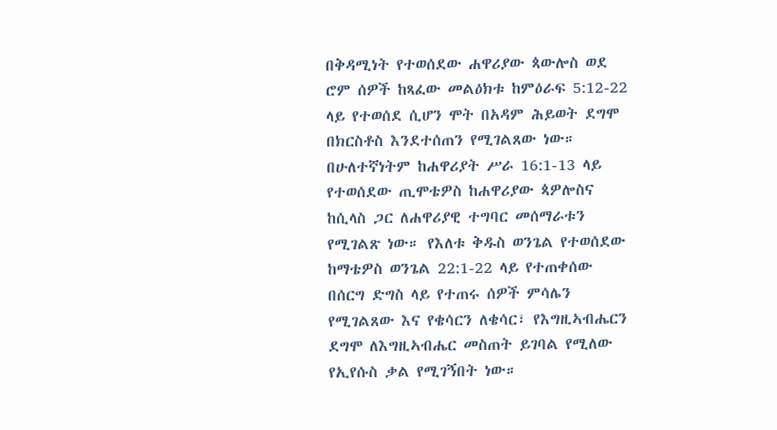በቅዳሚነት የተወሰደው ሐዋሪያው ጳውሎስ ወደ ሮም ሰዎች ከጻፈው መልዕክቱ ከምዕራፍ 5:12-22 ላይ የተወሰደ ሲሆን ሞት በአዳም ሕይወት ደግሞ በክርስቶስ እንደተሰጠን የሚገልጸው ነው። በሁለተኛነትም ከሐዋሪያት ሥራ 16:1-13 ላይ የተወሰደው ጢሞቴዎስ ከሐዋሪያው ጳዎሎስና ከሲላስ ጋር ለሐዋሪያዊ ተግባር መሰማራቱን የሚገልጽ ነው። የእለቱ ቅዱስ ወንጌል የተወሰደው ከማቴዎስ ወንጌል 22:1-22 ላይ የተጠቀሰው በሰርግ ድግስ ላይ የተጠሩ ሰዎች ምሳሌን የሚገልጸው እና የቄሳርን ለቄሳር፣ የእግዚኣብሔርን ደግሞ ለእግዚኣብሔር መስጠት ይገባል የሚለው የኢየሱስ ቃል የሚገኝበት ነው።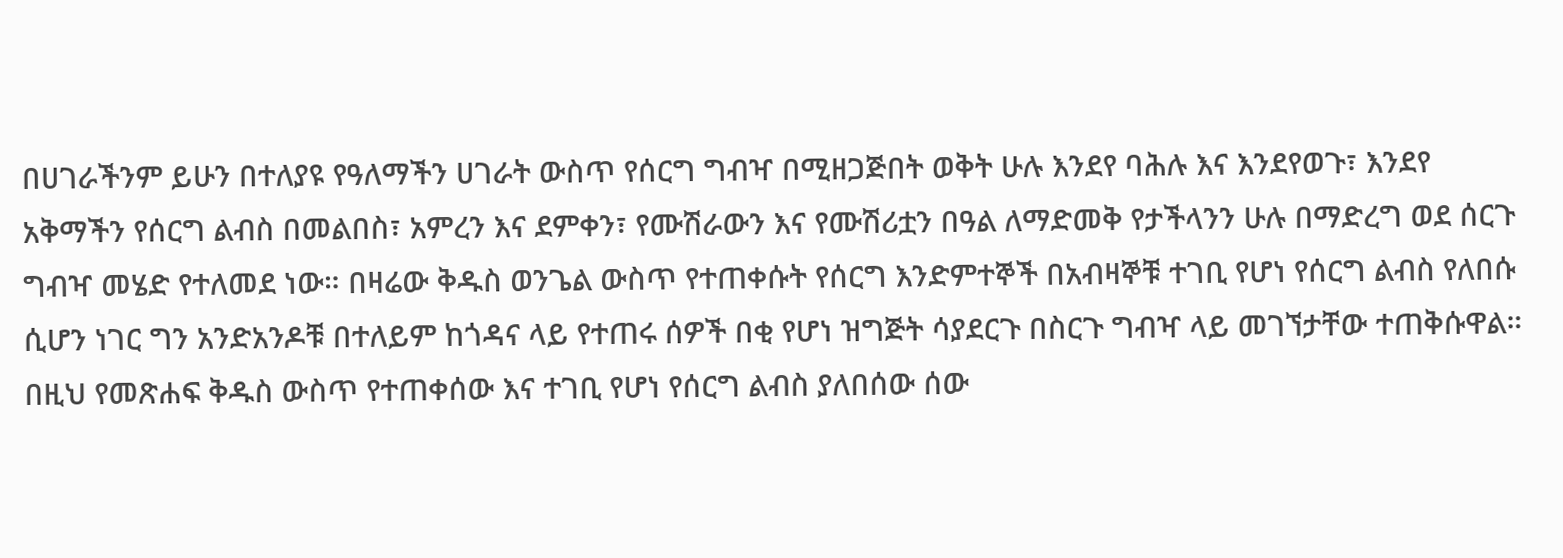በሀገራችንም ይሁን በተለያዩ የዓለማችን ሀገራት ውስጥ የሰርግ ግብዣ በሚዘጋጅበት ወቅት ሁሉ እንደየ ባሕሉ እና እንደየወጉ፣ እንደየ አቅማችን የሰርግ ልብስ በመልበስ፣ አምረን እና ደምቀን፣ የሙሽራውን እና የሙሽሪቷን በዓል ለማድመቅ የታችላንን ሁሉ በማድረግ ወደ ሰርጉ ግብዣ መሄድ የተለመደ ነው። በዛሬው ቅዱስ ወንጌል ውስጥ የተጠቀሱት የሰርግ እንድምተኞች በአብዛኞቹ ተገቢ የሆነ የሰርግ ልብስ የለበሱ ሲሆን ነገር ግን አንድአንዶቹ በተለይም ከጎዳና ላይ የተጠሩ ሰዎች በቂ የሆነ ዝግጅት ሳያደርጉ በስርጉ ግብዣ ላይ መገኘታቸው ተጠቅሱዋል። በዚህ የመጽሐፍ ቅዱስ ውስጥ የተጠቀሰው እና ተገቢ የሆነ የሰርግ ልብስ ያለበሰው ሰው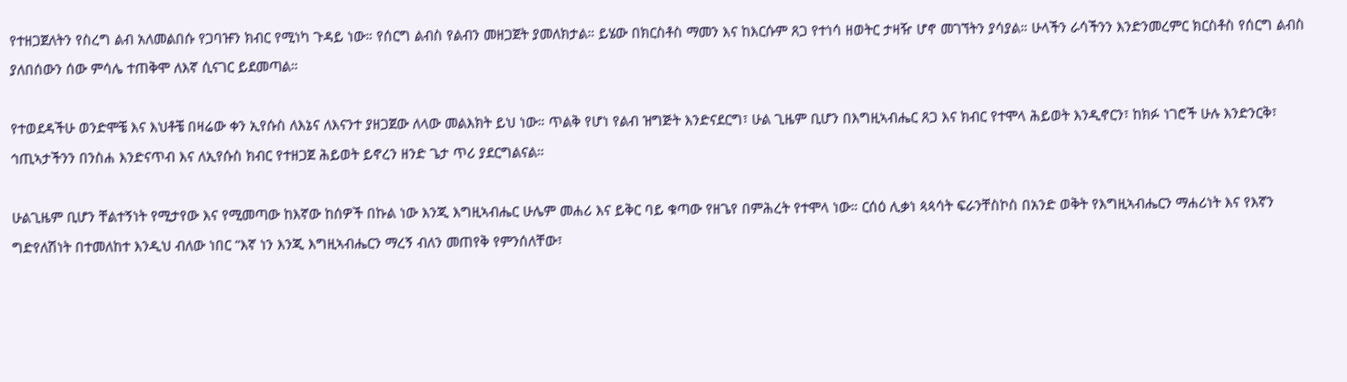የተዘጋጀለትን የስረግ ልብ አለመልበሱ የጋባዡን ክብር የሚነካ ጉዳይ ነው። የሰርግ ልብስ የልብን መዘጋጀት ያመለክታል። ይሄው በክርስቶስ ማመን እና ከእርሱም ጸጋ የተነሳ ዘወትር ታዛዥ ሆኖ መገኘትን ያሳያል። ሁላችን ራሳችንን እንድንመረምር ክርስቶስ የሰርግ ልብስ ያለበሰውን ሰው ምሳሌ ተጠቅሞ ለእኛ ሲናገር ይደመጣል።

የተወደዳችሁ ወንድሞቼ እና እህቶቼ በዛሬው ቀን ኢየሱስ ለእኔና ለእናንተ ያዘጋጀው ለላው መልእክት ይህ ነው። ጥልቅ የሆነ የልብ ዝግጅት እንድናደርግ፣ ሁል ጊዜም ቢሆን በእግዚኣብሔር ጸጋ እና ክብር የተሞላ ሕይወት እንዲኖርን፣ ከክፉ ነገሮች ሁሉ እንድንርቅ፣ ኅጢኣታችንን በንስሐ እንድናጥብ እና ለኢየሱስ ክብር የተዘጋጀ ሕይወት ይኖረን ዘንድ ጌታ ጥሪ ያደርግልናል።

ሁልጊዜም ቢሆን ቸልተኝነት የሚታየው እና የሚመጣው ከእኛው ከሰዎች በኩል ነው እንጂ እግዚኣብሔር ሁሌም መሐሪ እና ይቅር ባይ ቁጣው የዘጌየ በምሕረት የተሞላ ነው። ርሰዕ ሊቃነ ጳጳሳት ፍራንቸስኮስ በአንድ ወቅት የእግዚኣብሔርን ማሐሪነት እና የእኛን ግድየለሽነት በተመለከተ እንዲህ ብለው ነበር “እኛ ነን እንጂ እግዚኣብሔርን ማረኝ ብለን መጠየቅ የምንሰለቸው፣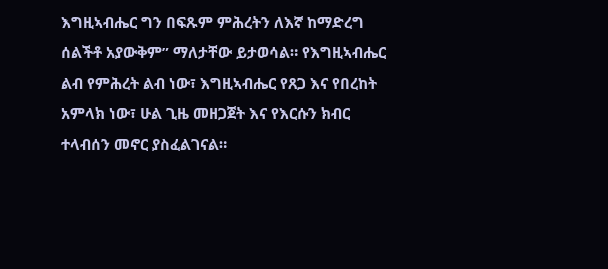እግዚኣብሔር ግን በፍጹም ምሕረትን ለእኛ ከማድረግ ሰልችቶ አያውቅም” ማለታቸው ይታወሳል። የእግዚኣብሔር ልብ የምሕረት ልብ ነው፣ እግዚኣብሔር የጸጋ እና የበረከት አምላክ ነው፣ ሁል ጊዜ መዘጋጀት እና የእርሱን ክብር ተላብሰን መኖር ያስፈልገናል።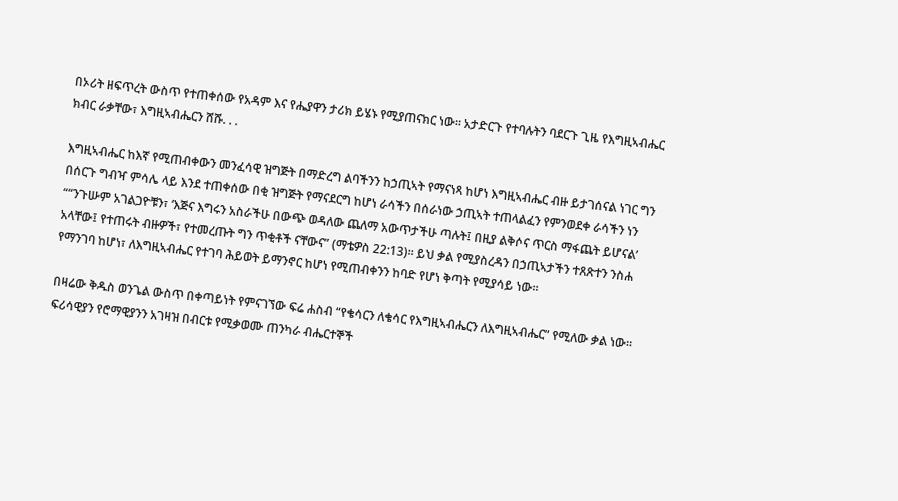በኦሪት ዘፍጥረት ውስጥ የተጠቀሰው የአዳም እና የሔያዋን ታሪክ ይሄኑ የሚያጠናክር ነው። አታድርጉ የተባሉትን ባደርጉ ጊዜ የእግዚኣብሔር ክብር ራቃቸው፣ እግዚኣብሔርን ሸሹ. . .

እግዚኣብሔር ከእኛ የሚጠብቀውን መንፈሳዊ ዝግጅት በማድረግ ልባችንን ከኃጢኣት የማናነጻ ከሆነ እግዚኣብሔር ብዙ ይታገሰናል ነገር ግን በሰርጉ ግብዣ ምሳሌ ላይ እንደ ተጠቀሰው በቂ ዝግጅት የማናደርግ ከሆነ ራሳችን በሰራነው ኃጢኣት ተጠላልፈን የምንወደቀ ራሳችን ነን ““ንጉሡም አገልጋዮቹን፣ ‘እጅና እግሩን አስራችሁ በውጭ ወዳለው ጨለማ አውጥታችሁ ጣሉት፤ በዚያ ልቅሶና ጥርስ ማፋጨት ይሆናል’ አላቸው፤ የተጠሩት ብዙዎች፣ የተመረጡት ግን ጥቂቶች ናቸውና” (ማቴዎስ 22:13)። ይህ ቃል የሚያስረዳን በኃጢኣታችን ተጸጽተን ንስሐ የማንገባ ከሆነ፣ ለእግዚኣብሔር የተገባ ሕይወት ይማንኖር ከሆነ የሚጠብቀንን ከባድ የሆነ ቅጣት የሚያሳይ ነው።

በዛሬው ቅዱስ ወንጌል ውስጥ በቀጣይነት የምናገኘው ፍሬ ሐስብ “የቄሳርን ለቄሳር የእግዚኣብሔርን ለእግዚኣብሔር” የሚለው ቃል ነው። ፍሪሳዊያን የሮማዊያንን አገዛዝ በብርቱ የሚቃወሙ ጠንካራ ብሔርተኞች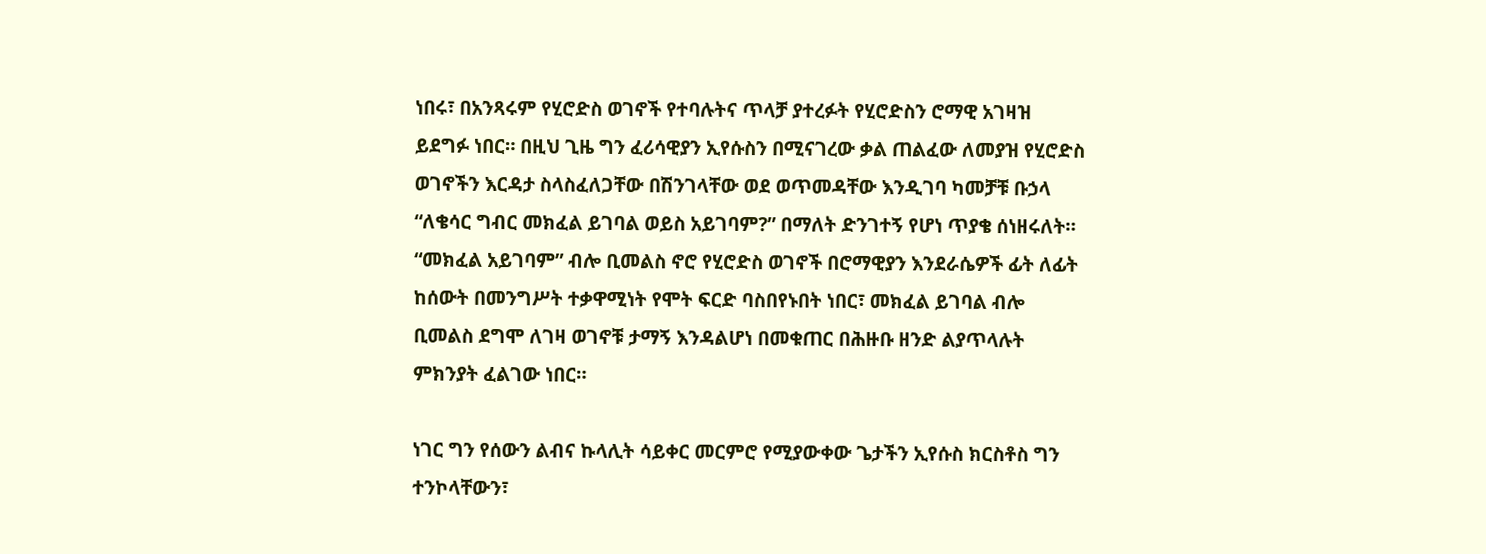ነበሩ፣ በአንጻሩም የሂሮድስ ወገኖች የተባሉትና ጥላቻ ያተረፉት የሂሮድስን ሮማዊ አገዛዝ ይደግፉ ነበር። በዚህ ጊዜ ግን ፈሪሳዊያን ኢየሱስን በሚናገረው ቃል ጠልፈው ለመያዝ የሂሮድስ ወገኖችን እርዳታ ስላስፈለጋቸው በሽንገላቸው ወደ ወጥመዳቸው እንዲገባ ካመቻቹ ቡኃላ “ለቄሳር ግብር መክፈል ይገባል ወይስ አይገባም?” በማለት ድንገተኝ የሆነ ጥያቄ ሰነዘሩለት። “መክፈል አይገባም” ብሎ ቢመልስ ኖሮ የሂሮድስ ወገኖች በሮማዊያን እንደራሴዎች ፊት ለፊት ከሰውት በመንግሥት ተቃዋሚነት የሞት ፍርድ ባስበየኑበት ነበር፣ መክፈል ይገባል ብሎ ቢመልስ ደግሞ ለገዛ ወገኖቹ ታማኝ እንዳልሆነ በመቁጠር በሕዙቡ ዘንድ ልያጥላሉት ምክንያት ፈልገው ነበር።

ነገር ግን የሰውን ልብና ኩላሊት ሳይቀር መርምሮ የሚያውቀው ጌታችን ኢየሱስ ክርስቶስ ግን ተንኮላቸውን፣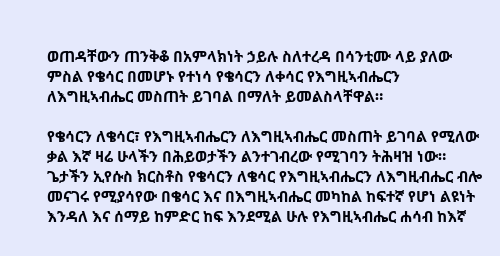ወጠዳቸውን ጠንቅቆ በአምላክነት ኃይሉ ስለተረዳ በሳንቲሙ ላይ ያለው ምስል የቄሳር በመሆኑ የተነሳ የቄሳርን ለቀሳር የእግዚኣብሔርን ለእግዚኣብሔር መስጠት ይገባል በማለት ይመልስላቸዋል።

የቄሳርን ለቄሳር፣ የእግዚኣብሔርን ለእግዚኣብሔር መስጠት ይገባል የሚለው ቃል እኛ ዛሬ ሁላችን በሕይወታችን ልንተገብረው የሚገባን ትሕዛዝ ነው። ጌታችን ኢየሱስ ክርስቶስ የቄሳርን ለቄሳር የእግዚኣብሔርን ለእግዚብሔር ብሎ መናገሩ የሚያሳየው በቄሳር እና በእግዚኣብሔር መካከል ከፍተኛ የሆነ ልዩነት እንዳለ እና ሰማይ ከምድር ከፍ እንደሚል ሁሉ የእግዚኣብሔር ሐሳብ ከእኛ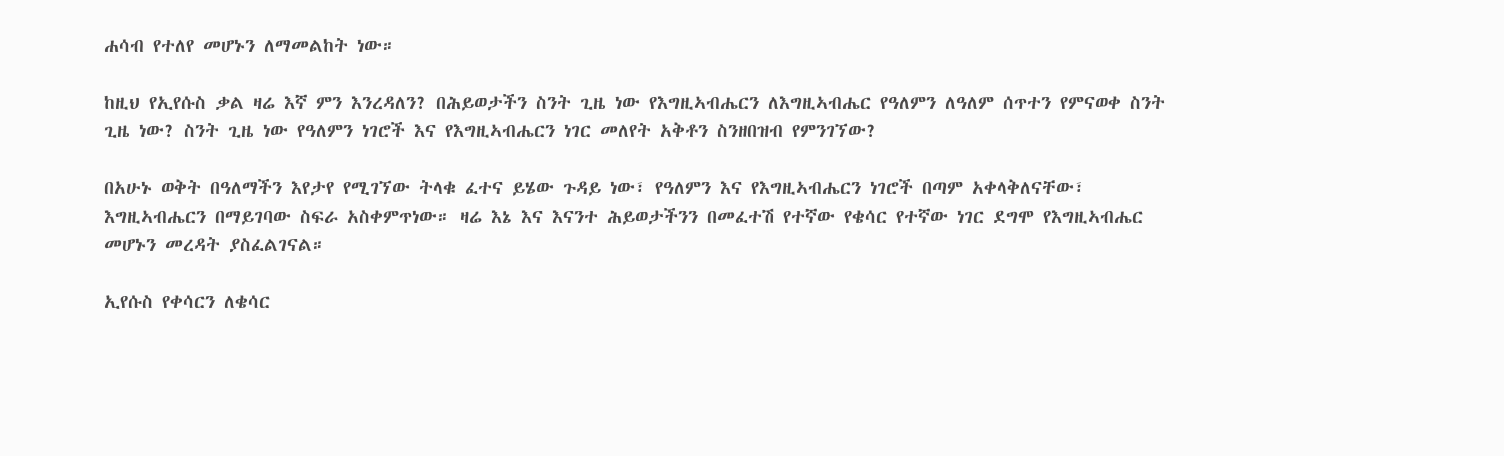ሐሳብ የተለየ መሆኑን ለማመልከት ነው።

ከዚህ የኢየሱስ ቃል ዛሬ እኛ ምን እንረዳለን? በሕይወታችን ስንት ጊዜ ነው የእግዚኣብሔርን ለእግዚኣብሔር የዓለምን ለዓለም ሰጥተን የምናወቀ ስንት ጊዜ ነው? ስንት ጊዜ ነው የዓለምን ነገሮች እና የእግዚኣብሔርን ነገር መለየት አቅቶን ስንዘበዝብ የምንገኘው?

በአሁኑ ወቅት በዓለማችን እየታየ የሚገኘው ትላቁ ፈተና ይሄው ጉዳይ ነው፣ የዓለምን እና የእግዚኣብሔርን ነገሮች በጣም አቀላቅለናቸው፣ እግዚኣብሔርን በማይገባው ስፍራ አስቀምጥነው። ዛሬ እኔ እና እናንተ ሕይወታችንን በመፈተሽ የተኛው የቄሳር የተኛው ነገር ደግሞ የእግዚኣብሔር መሆኑን መረዳት ያስፈልገናል።

ኢየሱስ የቀሳርን ለቄሳር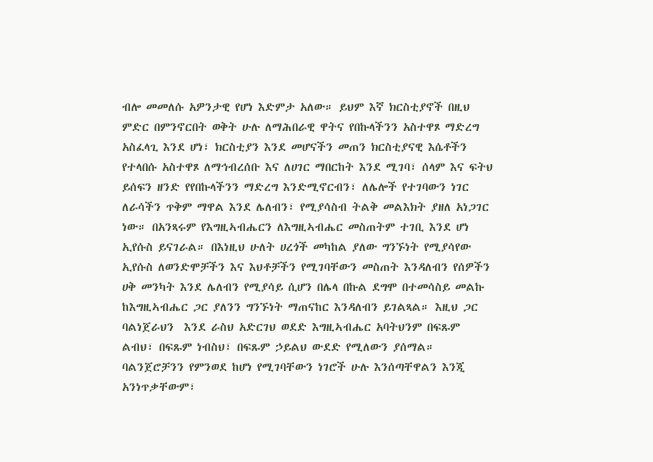ብሎ መመለሱ አዎንታዊ የሆነ እድምታ አለው። ይህም እኛ ክርስቲያኖች በዚህ ምድር በምንኖርበት ወቅት ሁሉ ለማሕበራዊ ዋትና የበኩላችንን አስተዋጾ ማድረግ አስፈላጊ እንደ ሆነ፣ ክርስቲያን እንደ መሆናችን መጠን ክርስቲያናዊ እሴቶችን የተላበሱ አስተዋጾ ለማኅብረሰቡ እና ለሀገር ማበርከት እንደ ሚገባ፣ ሰላም እና ፍትህ ይሰፍን ዘንድ የየበኩላችንን ማድረግ እንድሚኖርብን፣ ለሌሎች የተገባውን ነገር ለራሳችን ጥቅም ማዋል እንደ ሌለብን፣ የሚያሳስብ ትልቅ መልእክት ያዘለ አነጋገር ነው። በአንጻሩም የእግዚኣብሔርን ለእግዚኣብሔር መስጠትም ተገቢ እንደ ሆነ ኢየሱስ ይናገራል። በእነዚህ ሁለት ሀረጎች መካከል ያለው ግንኙነት የሚያሳየው ኢየሱስ ለወንድሞቻችን እና እህቶቻችን የሚገባቸውን መስጠት እንዳለብን የሰዎችን ሀቅ መንካት እንደ ሌለብን የሚያሳይ ሲሆን በሌላ በኩል ደግሞ በተመሳስይ መልኩ ከእግዚኣብሔር ጋር ያለንን ግንኙነት ማጠናከር እንዳለብን ይገልጻል። እዚህ ጋር ባልነጀራህን  እንደ ራስህ አድርገህ ወደድ እግዚኣብሔር አባትህንም በፍጹም ልብህ፣ በፍጹም ነብስህ፣ በፍጹም ኃይልህ ውደድ የሚለውን ያሰማል። ባልንጀሮቻንን የምንወደ ከሆነ የሚገባቸውን ነገሮች ሁሉ እንሰጣቸዋልን እንጂ አንነጥቃቸውም፣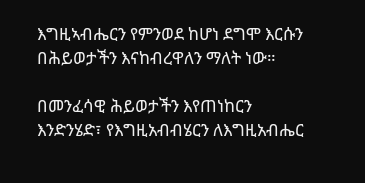እግዚኣብሔርን የምንወደ ከሆነ ደግሞ እርሱን በሕይወታችን እናከብረዋለን ማለት ነው።

በመንፈሳዊ ሕይወታችን እየጠነከርን እንድንሄድ፣ የእግዚአብብሄርን ለእግዚአብሔር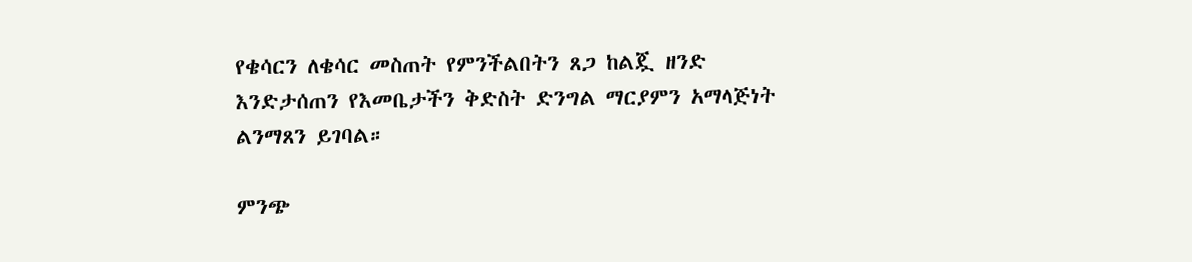የቄሳርን ለቄሳር መስጠት የምንችልበትን ጸጋ ከልጇ ዘንድ እንድታሰጠን የእመቤታችን ቅድስት ድንግል ማርያምን አማላጅነት ልንማጸን ይገባል።

ምንጭ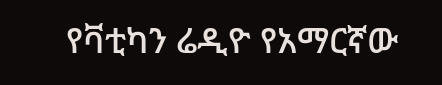የቫቲካን ሬዲዮ የአማርኛው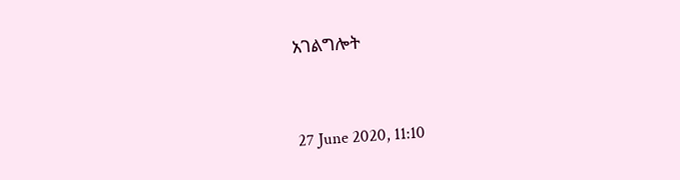አገልግሎት



27 June 2020, 11:10